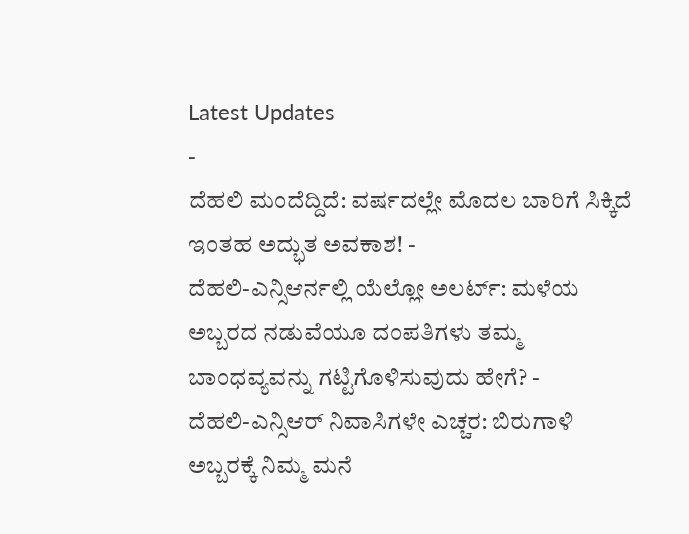Latest Updates
-
ದೆಹಲಿ ಮಂದೆದ್ದಿದೆ: ವರ್ಷದಲ್ಲೇ ಮೊದಲ ಬಾರಿಗೆ ಸಿಕ್ಕಿದೆ ಇಂತಹ ಅದ್ಭುತ ಅವಕಾಶ! -
ದೆಹಲಿ-ಎನ್ಸಿಆರ್ನಲ್ಲಿ ಯೆಲ್ಲೋ ಅಲರ್ಟ್: ಮಳೆಯ ಅಬ್ಬರದ ನಡುವೆಯೂ ದಂಪತಿಗಳು ತಮ್ಮ ಬಾಂಧವ್ಯವನ್ನು ಗಟ್ಟಿಗೊಳಿಸುವುದು ಹೇಗೆ? -
ದೆಹಲಿ-ಎನ್ಸಿಆರ್ ನಿವಾಸಿಗಳೇ ಎಚ್ಚರ: ಬಿರುಗಾಳಿ ಅಬ್ಬರಕ್ಕೆ ನಿಮ್ಮ ಮನೆ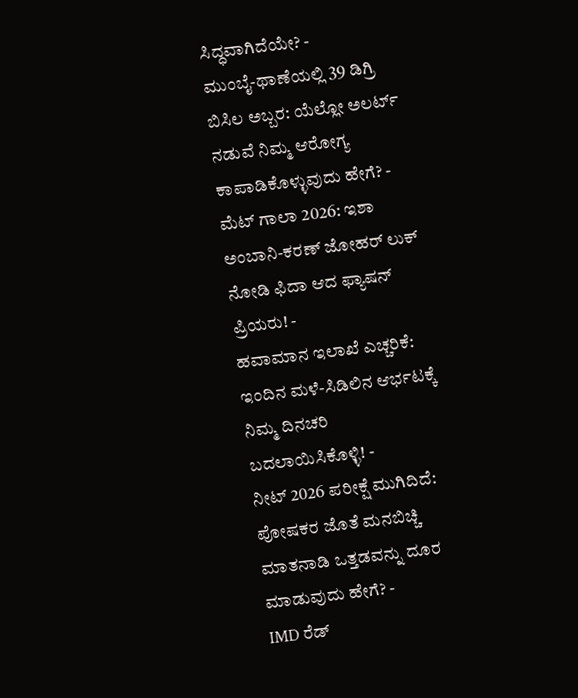ಸಿದ್ಧವಾಗಿದೆಯೇ? -
ಮುಂಬೈ-ಥಾಣೆಯಲ್ಲಿ 39 ಡಿಗ್ರಿ ಬಿಸಿಲ ಅಬ್ಬರ: ಯೆಲ್ಲೋ ಅಲರ್ಟ್ ನಡುವೆ ನಿಮ್ಮ ಆರೋಗ್ಯ ಕಾಪಾಡಿಕೊಳ್ಳುವುದು ಹೇಗೆ? -
ಮೆಟ್ ಗಾಲಾ 2026: ಇಶಾ ಅಂಬಾನಿ-ಕರಣ್ ಜೋಹರ್ ಲುಕ್ ನೋಡಿ ಫಿದಾ ಆದ ಫ್ಯಾಷನ್ ಪ್ರಿಯರು! -
ಹವಾಮಾನ ಇಲಾಖೆ ಎಚ್ಚರಿಕೆ: ಇಂದಿನ ಮಳೆ-ಸಿಡಿಲಿನ ಆರ್ಭಟಕ್ಕೆ ನಿಮ್ಮ ದಿನಚರಿ ಬದಲಾಯಿಸಿಕೊಳ್ಳಿ! -
ನೀಟ್ 2026 ಪರೀಕ್ಷೆ ಮುಗಿದಿದೆ: ಪೋಷಕರ ಜೊತೆ ಮನಬಿಚ್ಚಿ ಮಾತನಾಡಿ ಒತ್ತಡವನ್ನು ದೂರ ಮಾಡುವುದು ಹೇಗೆ? -
IMD ರೆಡ್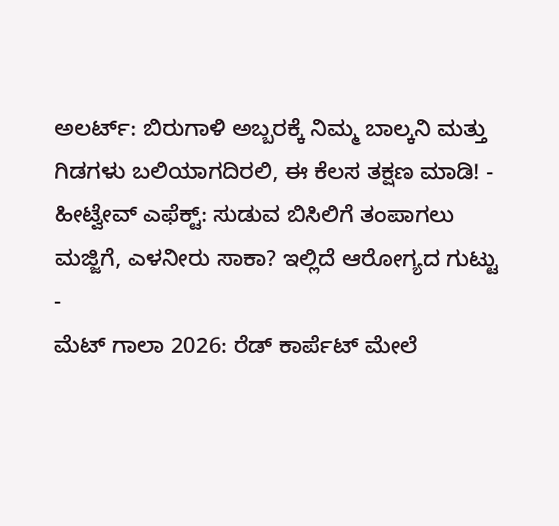ಅಲರ್ಟ್: ಬಿರುಗಾಳಿ ಅಬ್ಬರಕ್ಕೆ ನಿಮ್ಮ ಬಾಲ್ಕನಿ ಮತ್ತು ಗಿಡಗಳು ಬಲಿಯಾಗದಿರಲಿ, ಈ ಕೆಲಸ ತಕ್ಷಣ ಮಾಡಿ! -
ಹೀಟ್ವೇವ್ ಎಫೆಕ್ಟ್: ಸುಡುವ ಬಿಸಿಲಿಗೆ ತಂಪಾಗಲು ಮಜ್ಜಿಗೆ, ಎಳನೀರು ಸಾಕಾ? ಇಲ್ಲಿದೆ ಆರೋಗ್ಯದ ಗುಟ್ಟು -
ಮೆಟ್ ಗಾಲಾ 2026: ರೆಡ್ ಕಾರ್ಪೆಟ್ ಮೇಲೆ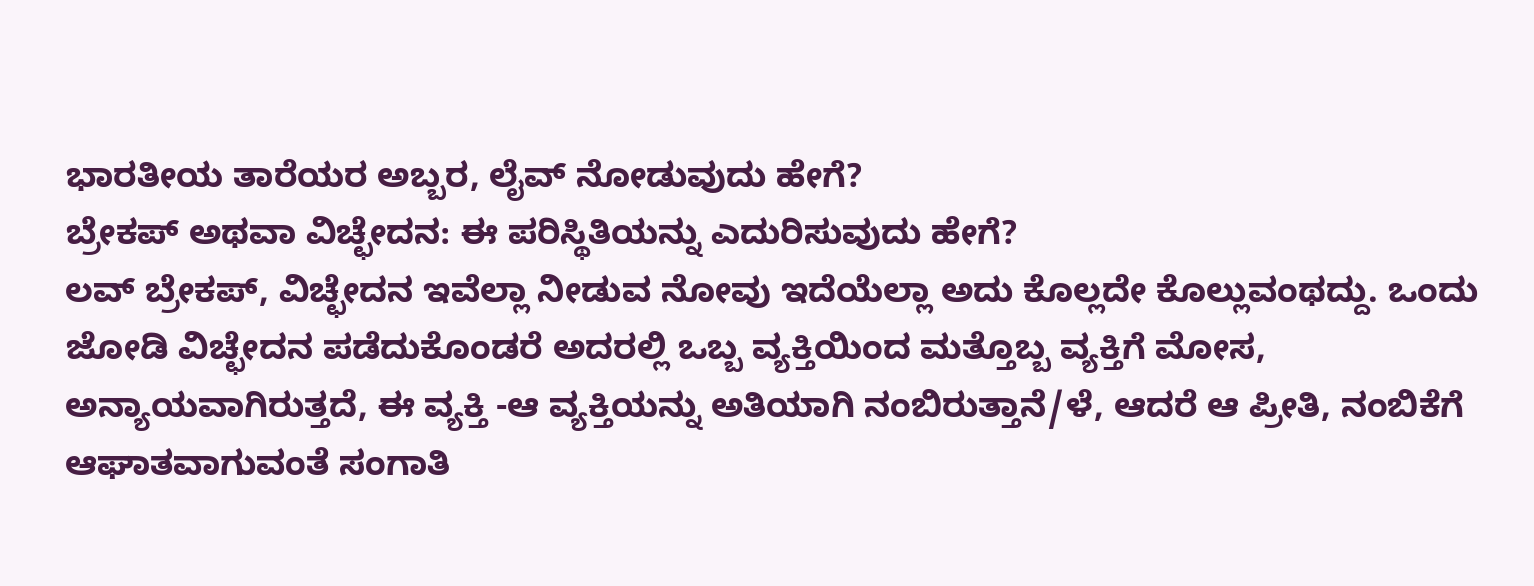ಭಾರತೀಯ ತಾರೆಯರ ಅಬ್ಬರ, ಲೈವ್ ನೋಡುವುದು ಹೇಗೆ?
ಬ್ರೇಕಪ್ ಅಥವಾ ವಿಚ್ಛೇದನ: ಈ ಪರಿಸ್ಥಿತಿಯನ್ನು ಎದುರಿಸುವುದು ಹೇಗೆ?
ಲವ್ ಬ್ರೇಕಪ್, ವಿಚ್ಛೇದನ ಇವೆಲ್ಲಾ ನೀಡುವ ನೋವು ಇದೆಯೆಲ್ಲಾ ಅದು ಕೊಲ್ಲದೇ ಕೊಲ್ಲುವಂಥದ್ದು. ಒಂದು ಜೋಡಿ ವಿಚ್ಛೇದನ ಪಡೆದುಕೊಂಡರೆ ಅದರಲ್ಲಿ ಒಬ್ಬ ವ್ಯಕ್ತಿಯಿಂದ ಮತ್ತೊಬ್ಬ ವ್ಯಕ್ತಿಗೆ ಮೋಸ, ಅನ್ಯಾಯವಾಗಿರುತ್ತದೆ, ಈ ವ್ಯಕ್ತಿ -ಆ ವ್ಯಕ್ತಿಯನ್ನು ಅತಿಯಾಗಿ ನಂಬಿರುತ್ತಾನೆ/ಳೆ, ಆದರೆ ಆ ಪ್ರೀತಿ, ನಂಬಿಕೆಗೆ ಆಘಾತವಾಗುವಂತೆ ಸಂಗಾತಿ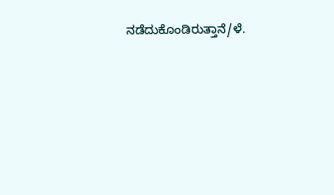ನಡೆದುಕೊಂಡಿರುತ್ತಾನೆ/ಳೆ.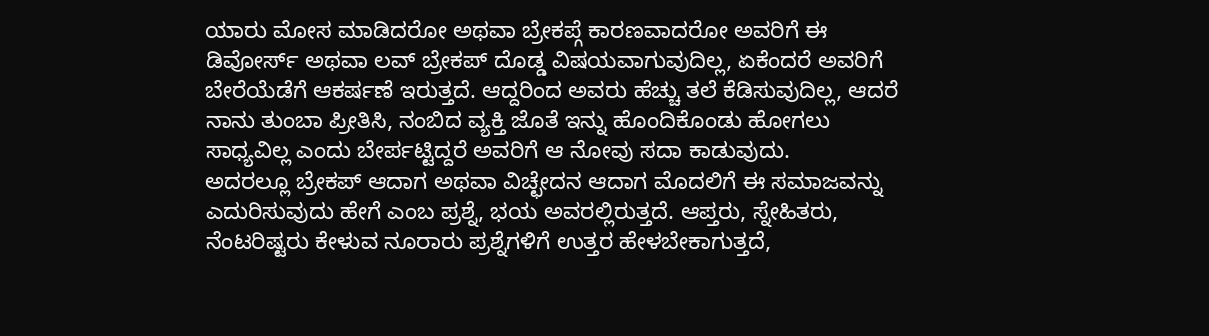ಯಾರು ಮೋಸ ಮಾಡಿದರೋ ಅಥವಾ ಬ್ರೇಕಪ್ಗೆ ಕಾರಣವಾದರೋ ಅವರಿಗೆ ಈ ಡಿವೋರ್ಸ್ ಅಥವಾ ಲವ್ ಬ್ರೇಕಪ್ ದೊಡ್ಡ ವಿಷಯವಾಗುವುದಿಲ್ಲ, ಏಕೆಂದರೆ ಅವರಿಗೆ ಬೇರೆಯೆಡೆಗೆ ಆಕರ್ಷಣೆ ಇರುತ್ತದೆ. ಆದ್ದರಿಂದ ಅವರು ಹೆಚ್ಚು ತಲೆ ಕೆಡಿಸುವುದಿಲ್ಲ, ಆದರೆ ನಾನು ತುಂಬಾ ಪ್ರೀತಿಸಿ, ನಂಬಿದ ವ್ಯಕ್ತಿ ಜೊತೆ ಇನ್ನು ಹೊಂದಿಕೊಂಡು ಹೋಗಲು ಸಾಧ್ಯವಿಲ್ಲ ಎಂದು ಬೇರ್ಪಟ್ಟಿದ್ದರೆ ಅವರಿಗೆ ಆ ನೋವು ಸದಾ ಕಾಡುವುದು.
ಅದರಲ್ಲೂ ಬ್ರೇಕಪ್ ಆದಾಗ ಅಥವಾ ವಿಚ್ಛೇದನ ಆದಾಗ ಮೊದಲಿಗೆ ಈ ಸಮಾಜವನ್ನು ಎದುರಿಸುವುದು ಹೇಗೆ ಎಂಬ ಪ್ರಶ್ನೆ, ಭಯ ಅವರಲ್ಲಿರುತ್ತದೆ. ಆಪ್ತರು, ಸ್ನೇಹಿತರು, ನೆಂಟರಿಷ್ಟರು ಕೇಳುವ ನೂರಾರು ಪ್ರಶ್ನೆಗಳಿಗೆ ಉತ್ತರ ಹೇಳಬೇಕಾಗುತ್ತದೆ,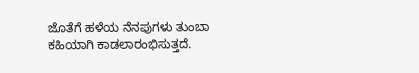ಜೊತೆಗೆ ಹಳೆಯ ನೆನಪುಗಳು ತುಂಬಾ ಕಹಿಯಾಗಿ ಕಾಡಲಾರಂಭಿಸುತ್ತದೆ.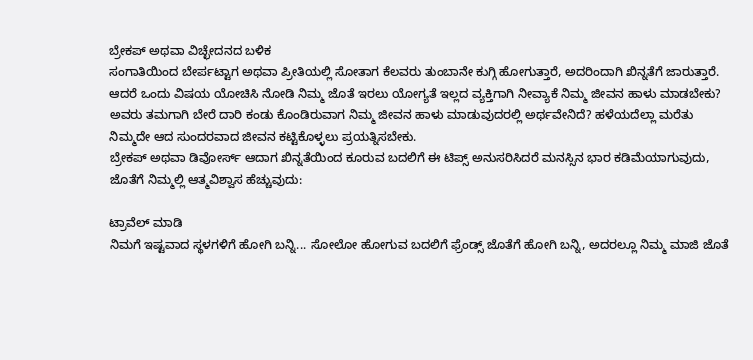ಬ್ರೇಕಪ್ ಅಥವಾ ವಿಚ್ಛೇದನದ ಬಳಿಕ
ಸಂಗಾತಿಯಿಂದ ಬೇರ್ಪಟ್ಟಾಗ ಅಥವಾ ಪ್ರೀತಿಯಲ್ಲಿ ಸೋತಾಗ ಕೆಲವರು ತುಂಬಾನೇ ಕುಗ್ಗಿ ಹೋಗುತ್ತಾರೆ, ಅದರಿಂದಾಗಿ ಖಿನ್ನತೆಗೆ ಜಾರುತ್ತಾರೆ. ಆದರೆ ಒಂದು ವಿಷಯ ಯೋಚಿಸಿ ನೋಡಿ ನಿಮ್ಮ ಜೊತೆ ಇರಲು ಯೋಗ್ಯತೆ ಇಲ್ಲದ ವ್ಯಕ್ತಿಗಾಗಿ ನೀವ್ಯಾಕೆ ನಿಮ್ಮ ಜೀವನ ಹಾಳು ಮಾಡಬೇಕು? ಅವರು ತಮಗಾಗಿ ಬೇರೆ ದಾರಿ ಕಂಡು ಕೊಂಡಿರುವಾಗ ನಿಮ್ಮ ಜೀವನ ಹಾಳು ಮಾಡುವುದರಲ್ಲಿ ಅರ್ಥವೇನಿದೆ? ಹಳೆಯದೆಲ್ಲಾ ಮರೆತು ನಿಮ್ಮದೇ ಆದ ಸುಂದರವಾದ ಜೀವನ ಕಟ್ಟಿಕೊಳ್ಳಲು ಪ್ರಯತ್ನಿಸಬೇಕು.
ಬ್ರೇಕಪ್ ಅಥವಾ ಡಿವೋರ್ಸ್ ಆದಾಗ ಖಿನ್ನತೆಯಿಂದ ಕೂರುವ ಬದಲಿಗೆ ಈ ಟಿಪ್ಸ್ ಅನುಸರಿಸಿದರೆ ಮನಸ್ಸಿನ ಭಾರ ಕಡಿಮೆಯಾಗುವುದು, ಜೊತೆಗೆ ನಿಮ್ಮಲ್ಲಿ ಆತ್ಮವಿಶ್ವಾಸ ಹೆಚ್ಚುವುದು:

ಟ್ರಾವೆಲ್ ಮಾಡಿ
ನಿಮಗೆ ಇಷ್ಟವಾದ ಸ್ಥಳಗಳಿಗೆ ಹೋಗಿ ಬನ್ನಿ... ಸೋಲೋ ಹೋಗುವ ಬದಲಿಗೆ ಫ್ರೆಂಡ್ಸ್ ಜೊತೆಗೆ ಹೋಗಿ ಬನ್ನಿ, ಅದರಲ್ಲೂ ನಿಮ್ಮ ಮಾಜಿ ಜೊತೆ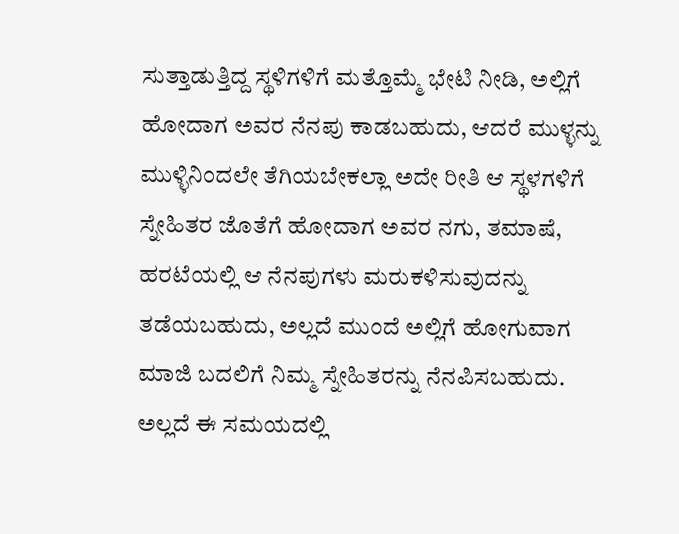ಸುತ್ತಾಡುತ್ತಿದ್ದ ಸ್ಥಳಿಗಳಿಗೆ ಮತ್ತೊಮ್ಮೆ ಭೇಟಿ ನೀಡಿ, ಅಲ್ಲಿಗೆ ಹೋದಾಗ ಅವರ ನೆನಪು ಕಾಡಬಹುದು, ಆದರೆ ಮುಳ್ಳನ್ನು ಮುಳ್ಳಿನಿಂದಲೇ ತೆಗಿಯಬೇಕಲ್ಲಾ ಅದೇ ರೀತಿ ಆ ಸ್ಥಳಗಳಿಗೆ ಸ್ನೇಹಿತರ ಜೊತೆಗೆ ಹೋದಾಗ ಅವರ ನಗು, ತಮಾಷೆ, ಹರಟೆಯಲ್ಲಿ ಆ ನೆನಪುಗಳು ಮರುಕಳಿಸುವುದನ್ನು ತಡೆಯಬಹುದು, ಅಲ್ಲದೆ ಮುಂದೆ ಅಲ್ಲಿಗೆ ಹೋಗುವಾಗ ಮಾಜಿ ಬದಲಿಗೆ ನಿಮ್ಮ ಸ್ನೇಹಿತರನ್ನು ನೆನಪಿಸಬಹುದು. ಅಲ್ಲದೆ ಈ ಸಮಯದಲ್ಲಿ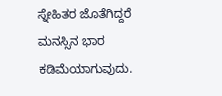ಸ್ನೇಹಿತರ ಜೊತೆಗಿದ್ದರೆ ಮನಸ್ಸಿನ ಭಾರ ಕಡಿಮೆಯಾಗುವುದು.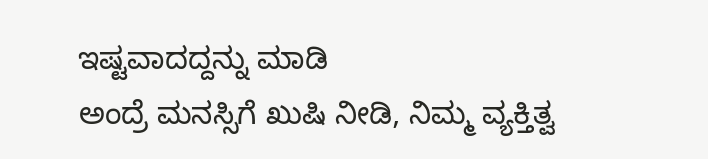ಇಷ್ಟವಾದದ್ದನ್ನು ಮಾಡಿ
ಅಂದ್ರೆ ಮನಸ್ಸಿಗೆ ಖುಷಿ ನೀಡಿ, ನಿಮ್ಮ ವ್ಯಕ್ತಿತ್ವ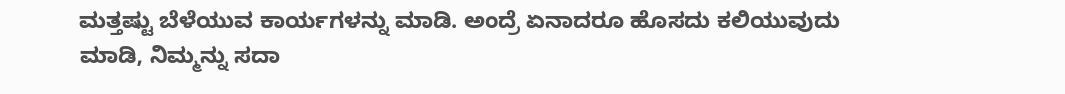ಮತ್ತಷ್ಟು ಬೆಳೆಯುವ ಕಾರ್ಯಗಳನ್ನು ಮಾಡಿ. ಅಂದ್ರೆ ಏನಾದರೂ ಹೊಸದು ಕಲಿಯುವುದು ಮಾಡಿ, ನಿಮ್ಮನ್ನು ಸದಾ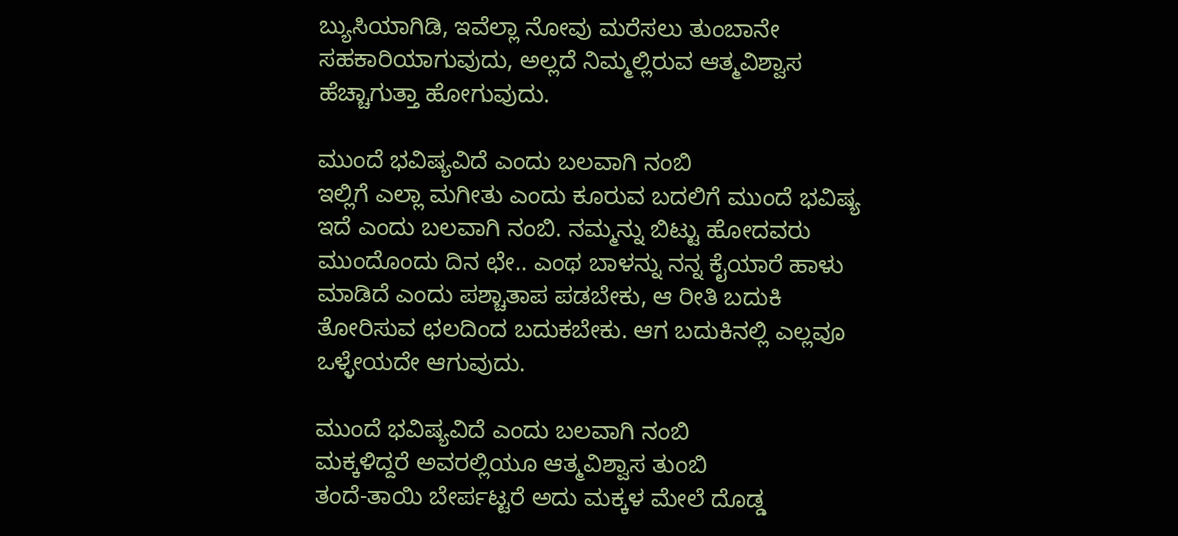ಬ್ಯುಸಿಯಾಗಿಡಿ, ಇವೆಲ್ಲಾ ನೋವು ಮರೆಸಲು ತುಂಬಾನೇ ಸಹಕಾರಿಯಾಗುವುದು, ಅಲ್ಲದೆ ನಿಮ್ಮಲ್ಲಿರುವ ಆತ್ಮವಿಶ್ವಾಸ ಹೆಚ್ಚಾಗುತ್ತಾ ಹೋಗುವುದು.

ಮುಂದೆ ಭವಿಷ್ಯವಿದೆ ಎಂದು ಬಲವಾಗಿ ನಂಬಿ
ಇಲ್ಲಿಗೆ ಎಲ್ಲಾ ಮಗೀತು ಎಂದು ಕೂರುವ ಬದಲಿಗೆ ಮುಂದೆ ಭವಿಷ್ಯ ಇದೆ ಎಂದು ಬಲವಾಗಿ ನಂಬಿ. ನಮ್ಮನ್ನು ಬಿಟ್ಟು ಹೋದವರು ಮುಂದೊಂದು ದಿನ ಛೇ.. ಎಂಥ ಬಾಳನ್ನು ನನ್ನ ಕೈಯಾರೆ ಹಾಳು ಮಾಡಿದೆ ಎಂದು ಪಶ್ಚಾತಾಪ ಪಡಬೇಕು, ಆ ರೀತಿ ಬದುಕಿ ತೋರಿಸುವ ಛಲದಿಂದ ಬದುಕಬೇಕು. ಆಗ ಬದುಕಿನಲ್ಲಿ ಎಲ್ಲವೂ ಒಳ್ಳೇಯದೇ ಆಗುವುದು.

ಮುಂದೆ ಭವಿಷ್ಯವಿದೆ ಎಂದು ಬಲವಾಗಿ ನಂಬಿ
ಮಕ್ಕಳಿದ್ದರೆ ಅವರಲ್ಲಿಯೂ ಆತ್ಮವಿಶ್ವಾಸ ತುಂಬಿ
ತಂದೆ-ತಾಯಿ ಬೇರ್ಪಟ್ಟರೆ ಅದು ಮಕ್ಕಳ ಮೇಲೆ ದೊಡ್ಡ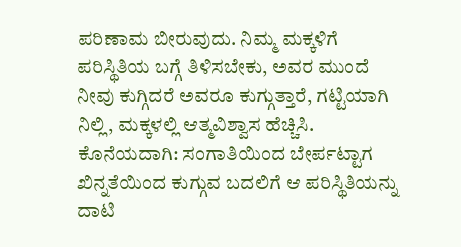ಪರಿಣಾಮ ಬೀರುವುದು. ನಿಮ್ಮ ಮಕ್ಕಳಿಗೆ ಪರಿಸ್ಥಿತಿಯ ಬಗ್ಗೆ ತಿಳಿಸಬೇಕು, ಅವರ ಮುಂದೆ ನೀವು ಕುಗ್ಗಿದರೆ ಅವರೂ ಕುಗ್ಗುತ್ತಾರೆ, ಗಟ್ಟಿಯಾಗಿ ನಿಲ್ಲಿ, ಮಕ್ಕಳಲ್ಲಿ ಆತ್ಮವಿಶ್ವಾಸ ಹೆಚ್ಚಿಸಿ.
ಕೊನೆಯದಾಗಿ: ಸಂಗಾತಿಯಿಂದ ಬೇರ್ಪಟ್ಟಾಗ ಖಿನ್ನತೆಯಿಂದ ಕುಗ್ಗುವ ಬದಲಿಗೆ ಆ ಪರಿಸ್ಥಿತಿಯನ್ನು ದಾಟಿ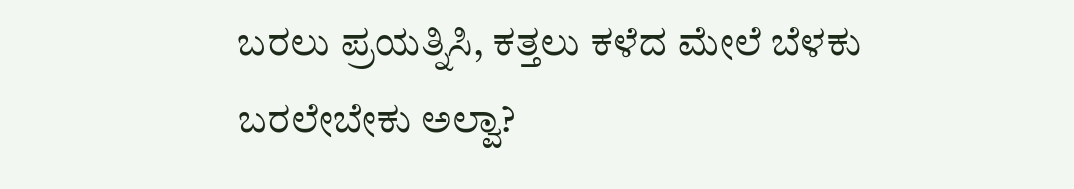ಬರಲು ಪ್ರಯತ್ನಿಸಿ, ಕತ್ತಲು ಕಳೆದ ಮೇಲೆ ಬೆಳಕು ಬರಲೇಬೇಕು ಅಲ್ವಾ?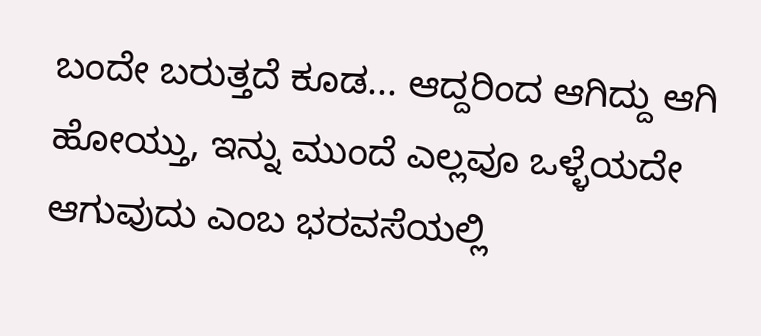ಬಂದೇ ಬರುತ್ತದೆ ಕೂಡ... ಆದ್ದರಿಂದ ಆಗಿದ್ದು ಆಗಿ ಹೋಯ್ತು, ಇನ್ನು ಮುಂದೆ ಎಲ್ಲವೂ ಒಳ್ಳೆಯದೇ ಆಗುವುದು ಎಂಬ ಭರವಸೆಯಲ್ಲಿ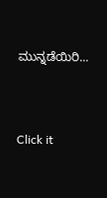ಮುನ್ನಡೆಯಿರಿ...



Click it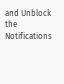and Unblock the Notifications